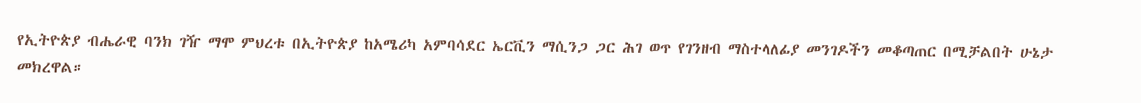የኢትዮጵያ ብሔራዊ ባንክ ገዥ ማሞ ምህረቱ በኢትዮጵያ ከአሜሪካ አምባሳደር ኤርቪን ማሲንጋ ጋር ሕገ ወጥ የገንዘብ ማስተላለፊያ መንገዶችን መቆጣጠር በሚቻልበት ሁኔታ
መክረዋል።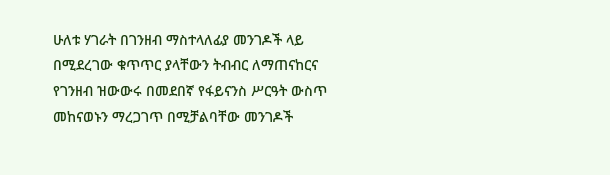ሁለቱ ሃገራት በገንዘብ ማስተላለፊያ መንገዶች ላይ በሚደረገው ቁጥጥር ያላቸውን ትብብር ለማጠናከርና የገንዘብ ዝውውሩ በመደበኛ የፋይናንስ ሥርዓት ውስጥ መከናወኑን ማረጋገጥ በሚቻልባቸው መንገዶች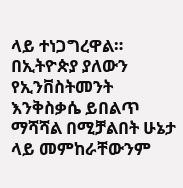ላይ ተነጋግረዋል።
በኢትዮጵያ ያለውን የኢንቨስትመንት እንቅስቃሴ ይበልጥ ማሻሻል በሚቻልበት ሁኔታ ላይ መምከራቸውንም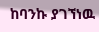ከባንኩ ያገኘነዉ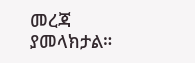መረጃ ያመላክታል።